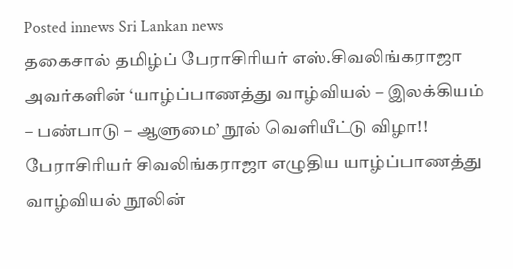Posted innews Sri Lankan news
தகைசால் தமிழ்ப் பேராசிரியர் எஸ்.சிவலிங்கராஜா அவர்களின் ‘யாழ்ப்பாணத்து வாழ்வியல் – இலக்கியம் – பண்பாடு – ஆளுமை’ நூல் வெளியீட்டு விழா!!
பேராசிரியர் சிவலிங்கராஜா எழுதிய யாழ்ப்பாணத்து வாழ்வியல் நூலின்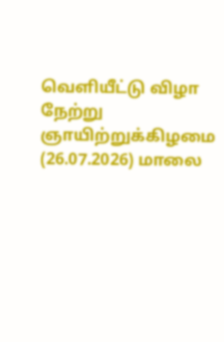வெளியீட்டு விழா நேற்று ஞாயிற்றுக்கிழமை (26.07.2026) மாலை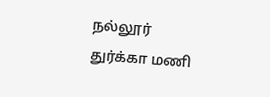நல்லூர் துர்க்கா மணி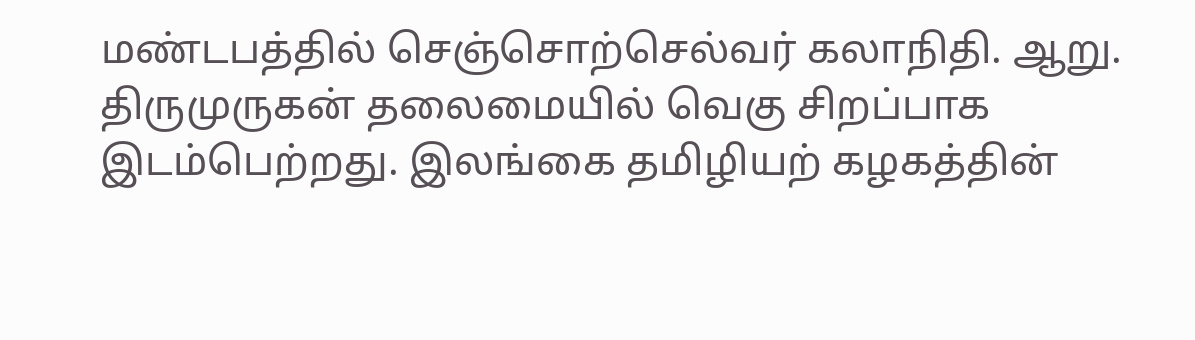மண்டபத்தில் செஞ்சொற்செல்வர் கலாநிதி. ஆறு. திருமுருகன் தலைமையில் வெகு சிறப்பாக இடம்பெற்றது. இலங்கை தமிழியற் கழகத்தின்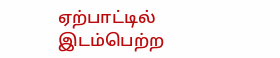ஏற்பாட்டில் இடம்பெற்ற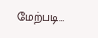மேற்படி…